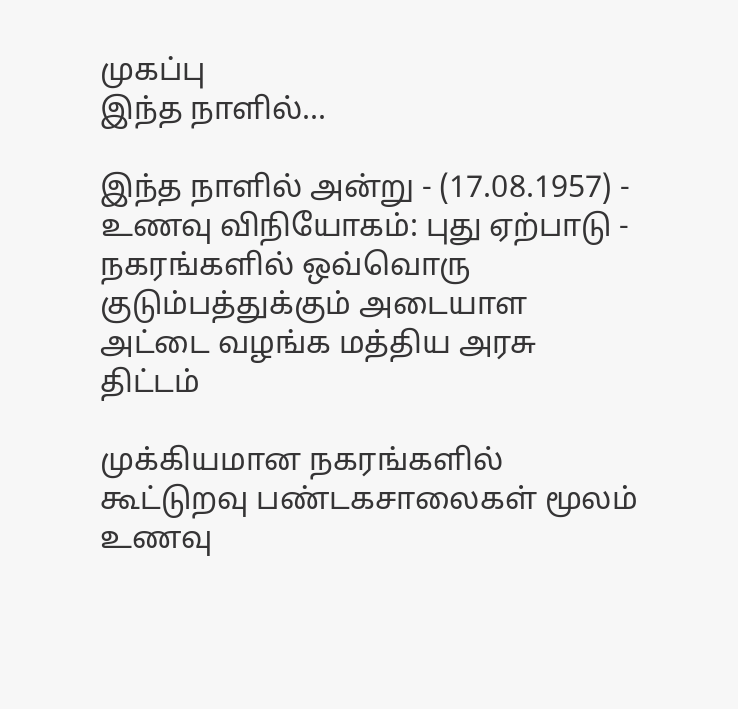முகப்பு
இந்த நாளில்...

இந்த நாளில் அன்று - (17.08.1957) - உணவு விநியோகம்: புது ஏற்பாடு - நகரங்களில் ஒவ்வொரு குடும்பத்துக்கும் அடையாள அட்டை வழங்க மத்திய அரசு திட்டம்

முக்கியமான நகரங்களில் கூட்டுறவு பண்டகசாலைகள் மூலம் உணவு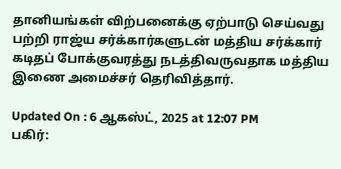தானியங்கள் விற்பனைக்கு ஏற்பாடு செய்வது பற்றி ராஜ்ய சர்க்கார்களுடன் மத்திய சர்க்கார் கடிதப் போக்குவரத்து நடத்திவருவதாக மத்திய இணை அமைச்சர் தெரிவித்தார்.

Updated On : 6 ஆகஸ்ட், 2025 at 12:07 PM
பகிர்: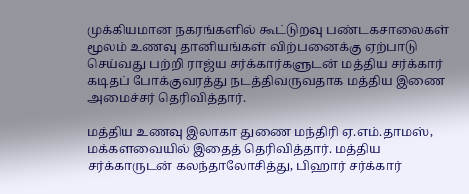முக்கியமான நகரங்களில் கூட்டுறவு பண்டகசாலைகள் மூலம் உணவு தானியங்கள் விற்பனைக்கு ஏற்பாடு செய்வது பற்றி ராஜ்ய சர்க்கார்களுடன் மத்திய சர்க்கார் கடிதப் போக்குவரத்து நடத்திவருவதாக மத்திய இணை அமைச்சர் தெரிவித்தார்.

மத்திய உணவு இலாகா துணை மந்திரி ஏ.எம்.தாமஸ், மக்களவையில் இதைத் தெரிவித்தார். மத்திய சர்க்காருடன் கலந்தாலோசித்து, பிஹார் சர்க்கார்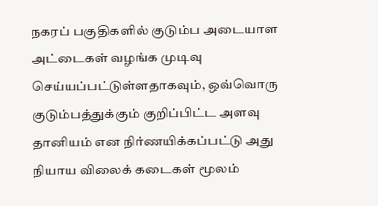நகரப் பகுதிகளில் குடும்ப அடையாள அட்டைகள் வழங்க முடிவு செய்யப்பட்டுள்ளதாகவும், ஒவ்வொரு குடும்பத்துக்கும் குறிப்பிட்ட அளவு தானியம் என நிர்ணயிக்கப்பட்டு அது நியாய விலைக் கடைகள் மூலம்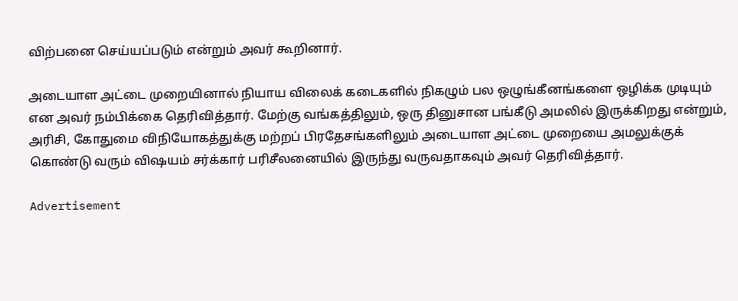விற்பனை செய்யப்படும் என்றும் அவர் கூறினார்.

அடையாள அட்டை முறையினால் நியாய விலைக் கடைகளில் நிகழும் பல ஒழுங்கீனங்களை ஒழிக்க முடியும் என அவர் நம்பிக்கை தெரிவித்தார். மேற்கு வங்கத்திலும், ஒரு தினுசான பங்கீடு அமலில் இருக்கிறது என்றும், அரிசி, கோதுமை விநியோகத்துக்கு மற்றப் பிரதேசங்களிலும் அடையாள அட்டை முறையை அமலுக்குக் கொண்டு வரும் விஷயம் சர்க்கார் பரிசீலனையில் இருந்து வருவதாகவும் அவர் தெரிவித்தார்.

Advertisement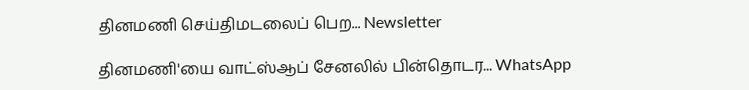தினமணி செய்திமடலைப் பெற... Newsletter

தினமணி'யை வாட்ஸ்ஆப் சேனலில் பின்தொடர... WhatsApp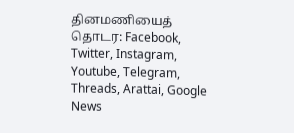தினமணியைத் தொடர: Facebook, Twitter, Instagram, Youtube, Telegram, Threads, Arattai, Google News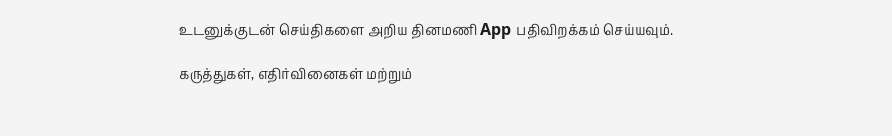உடனுக்குடன் செய்திகளை அறிய தினமணி App பதிவிறக்கம் செய்யவும்.

கருத்துகள், எதிர்வினைகள் மற்றும்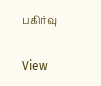பகிர்வு

View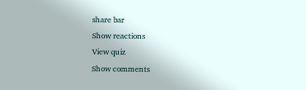share bar
Show reactions
View quiz
Show comments